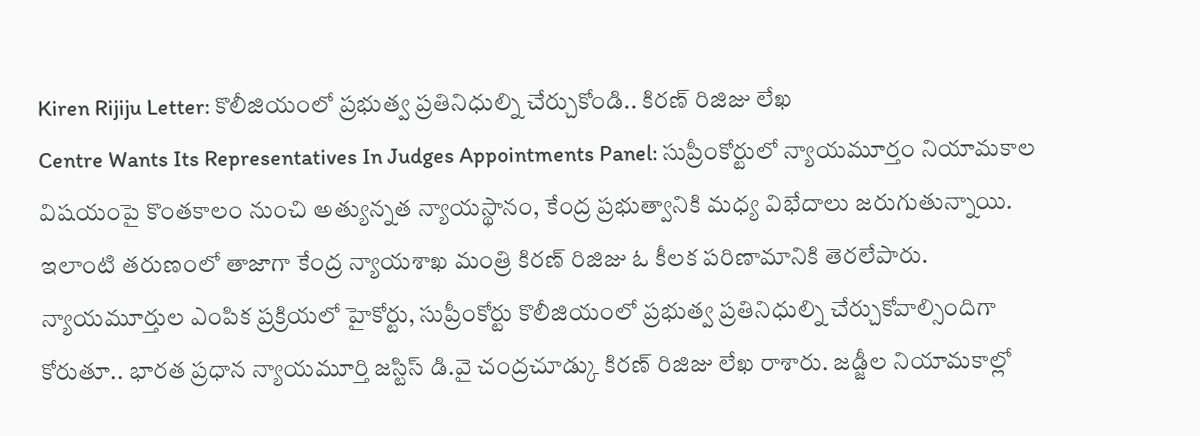Kiren Rijiju Letter: కొలీజియంలో ప్రభుత్వ ప్రతినిధుల్ని చేర్చుకోండి.. కిరణ్ రిజిజు లేఖ
Centre Wants Its Representatives In Judges Appointments Panel: సుప్రీంకోర్టులో న్యాయమూర్తం నియామకాల విషయంపై కొంతకాలం నుంచి అత్యున్నత న్యాయస్థానం, కేంద్ర ప్రభుత్వానికి మధ్య విభేదాలు జరుగుతున్నాయి. ఇలాంటి తరుణంలో తాజాగా కేంద్ర న్యాయశాఖ మంత్రి కిరణ్ రిజిజు ఓ కీలక పరిణామానికి తెరలేపారు. న్యాయమూర్తుల ఎంపిక ప్రక్రియలో హైకోర్టు, సుప్రీంకోర్టు కొలీజియంలో ప్రభుత్వ ప్రతినిధుల్ని చేర్చుకోవాల్సిందిగా కోరుతూ.. భారత ప్రధాన న్యాయమూర్తి జస్టిస్ డి.వై చంద్రచూడ్కు కిరణ్ రిజిజు లేఖ రాశారు. జడ్జీల నియామకాల్లో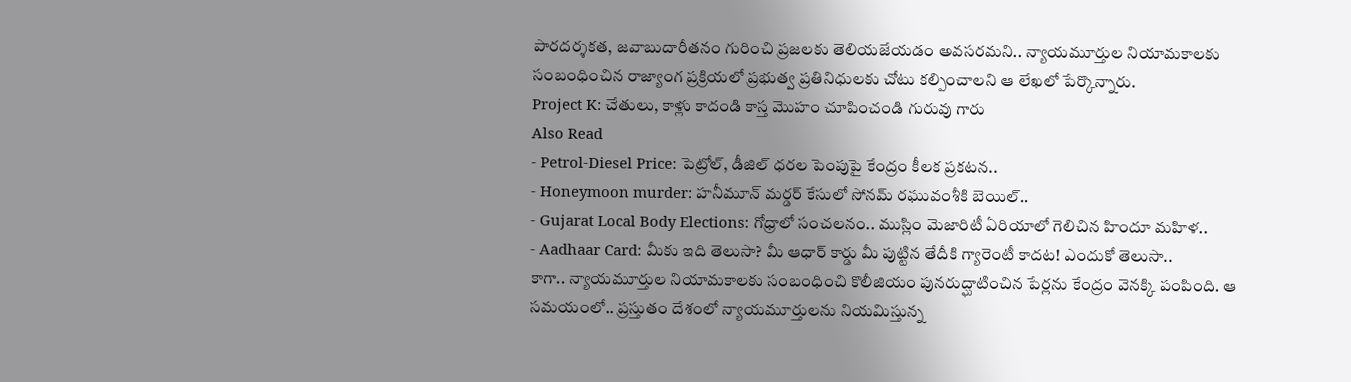పారదర్శకత, జవాబుదారీతనం గురించి ప్రజలకు తెలియజేయడం అవసరమని.. న్యాయమూర్తుల నియామకాలకు సంబంధించిన రాజ్యాంగ ప్రక్రియలో ప్రభుత్వ ప్రతినిధులకు చోటు కల్పించాలని ఆ లేఖలో పేర్కొన్నారు.
Project K: చేతులు, కాళ్లు కాదండి కాస్త మొహం చూపించండి గురువు గారు
Also Read
- Petrol-Diesel Price: పెట్రోల్, డీజిల్ ధరల పెంపుపై కేంద్రం కీలక ప్రకటన..
- Honeymoon murder: హనీమూన్ మర్డర్ కేసులో సోనమ్ రఘువంశీకి బెయిల్..
- Gujarat Local Body Elections: గోధ్రాలో సంచలనం.. ముస్లిం మెజారిటీ ఏరియాలో గెలిచిన హిందూ మహిళ..
- Aadhaar Card: మీకు ఇది తెలుసా? మీ ఆధార్ కార్డు మీ పుట్టిన తేదీకి గ్యారెంటీ కాదట! ఎందుకో తెలుసా..
కాగా.. న్యాయమూర్తుల నియామకాలకు సంబంధించి కొలీజియం పునరుద్ఘాటించిన పేర్లను కేంద్రం వెనక్కి పంపింది. ఆ సమయంలో.. ప్రస్తుతం దేశంలో న్యాయమూర్తులను నియమిస్తున్న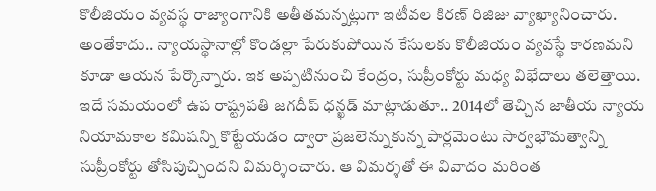కొలీజియం వ్యవస్థ రాజ్యాంగానికి అతీతమన్నట్లుగా ఇటీవల కిరణ్ రిజిజు వ్యాఖ్యానించారు. అంతేకాదు.. న్యాయస్థానాల్లో కొండల్లా పేరుకుపోయిన కేసులకు కొలీజియం వ్యవస్థే కారణమని కూడా ఆయన పేర్కొన్నారు. ఇక అప్పటినుంచి కేంద్రం, సుప్రీంకోర్టు మధ్య విభేదాలు తలెత్తాయి. ఇదే సమయంలో ఉప రాష్ట్రపతి జగదీప్ ధన్ఖడ్ మాట్లాడుతూ.. 2014లో తెచ్చిన జాతీయ న్యాయ నియామకాల కమిషన్ని కొట్టేయడం ద్వారా ప్రజలెన్నుకున్న పార్లమెంటు సార్వభౌమత్వాన్ని సుప్రీంకోర్టు తోసిపుచ్చిందని విమర్శించారు. ఆ విమర్శతో ఈ వివాదం మరింత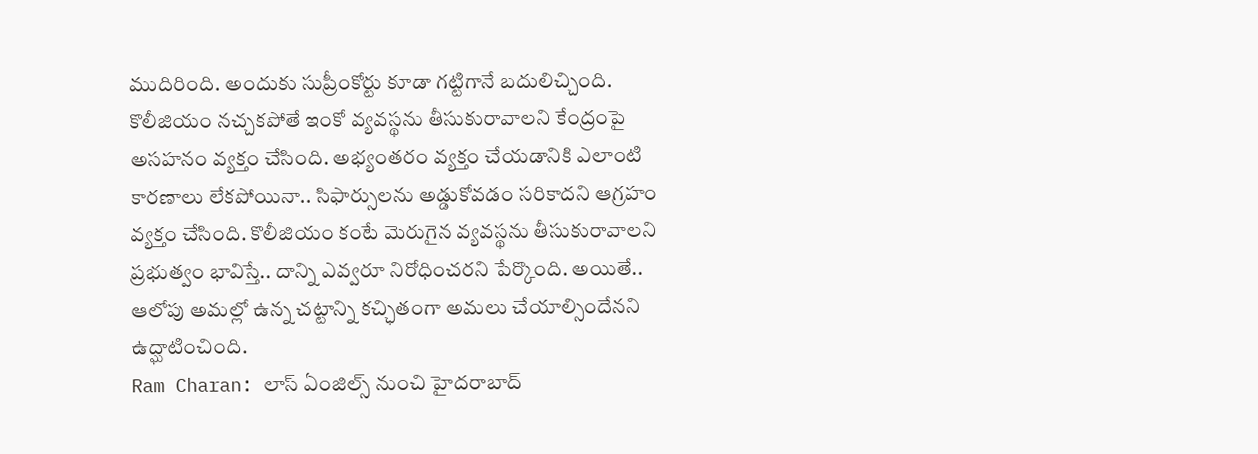ముదిరింది. అందుకు సుప్రీంకోర్టు కూడా గట్టిగానే బదులిచ్చింది. కొలీజియం నచ్చకపోతే ఇంకో వ్యవస్థను తీసుకురావాలని కేంద్రంపై అసహనం వ్యక్తం చేసింది. అభ్యంతరం వ్యక్తం చేయడానికి ఎలాంటి కారణాలు లేకపోయినా.. సిఫార్సులను అడ్డుకోవడం సరికాదని ఆగ్రహం వ్యక్తం చేసింది. కొలీజియం కంటే మెరుగైన వ్యవస్థను తీసుకురావాలని ప్రభుత్వం భావిస్తే.. దాన్ని ఎవ్వరూ నిరోధించరని పేర్కొంది. అయితే.. ఆలోపు అమల్లో ఉన్న చట్టాన్ని కచ్ఛితంగా అమలు చేయాల్సిందేనని ఉద్ఘాటించింది.
Ram Charan: లాస్ ఏంజిల్స్ నుంచి హైదరాబాద్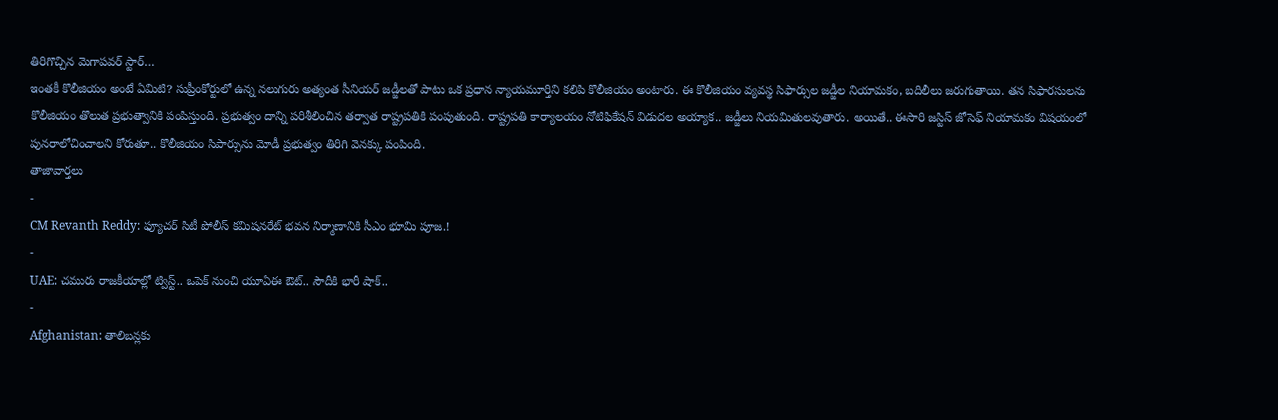తిరిగొచ్చిన మెగాపవర్ స్టార్…
ఇంతకీ కొలీజియం అంటే ఏమిటి? సుప్రీంకోర్టులో ఉన్న నలుగురు అత్యంత సీనియర్ జడ్జీలతో పాటు ఒక ప్రధాన న్యాయమూర్తిని కలిపి కొలీజియం అంటారు. ఈ కొలీజియం వ్యవస్థ సిఫార్సుల జడ్జీల నియామకం, బదిలీలు జరుగుతాయి. తన సిఫారసులను కొలీజియం తొలుత ప్రభుత్వానికి పంపిస్తుంది. ప్రభుత్వం దాన్ని పరిశీలించిన తర్వాత రాష్ట్రపతికి పంపుతుంది. రాష్ట్రపతి కార్యాలయం నోటిఫికేషన్ విడుదల అయ్యాక.. జడ్జీలు నియమితులవుతారు. అయితే.. ఈసారి జస్టిస్ జోసెఫ్ నియామకం విషయంలో పునరాలోచించాలని కోరుతూ.. కొలీజియం సిపార్సును మోడీ ప్రభుత్వం తిరిగి వెనక్కు పంపింది.
తాజావార్తలు
-
CM Revanth Reddy: ఫ్యూచర్ సిటీ పోలీస్ కమిషనరేట్ భవన నిర్మాణానికి సీఎం భూమి పూజ.!
-
UAE: చమురు రాజకీయాల్లో ట్విస్ట్.. ఒపెక్ నుంచి యూఏఈ ఔట్.. సౌదీకి భారీ షాక్..
-
Afghanistan: తాలిబన్లకు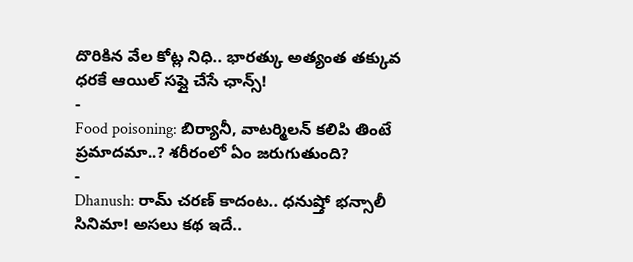దొరికిన వేల కోట్ల నిధి.. భారత్కు అత్యంత తక్కువ ధరకే ఆయిల్ సప్లై చేసే ఛాన్స్!
-
Food poisoning: బిర్యానీ, వాటర్మిలన్ కలిపి తింటే ప్రమాదమా..? శరీరంలో ఏం జరుగుతుంది?
-
Dhanush: రామ్ చరణ్ కాదంట.. ధనుష్తో భన్సాలీ సినిమా! అసలు కథ ఇదే..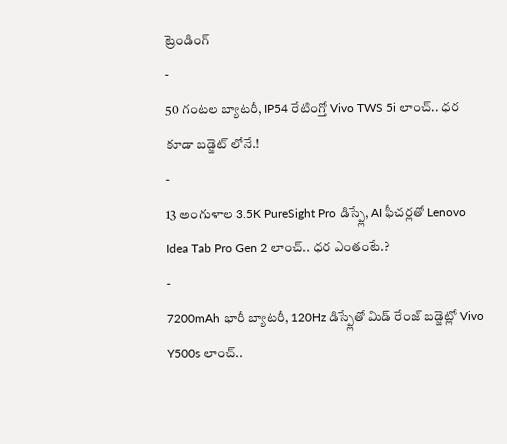ట్రెండింగ్
-
50 గంటల బ్యాటరీ, IP54 రేటింగ్తో Vivo TWS 5i లాంచ్.. ధర కూడా బడ్జెట్ లోనే.!
-
13 అంగుళాల 3.5K PureSight Pro డిస్ప్లే, AI ఫీచర్లతో Lenovo Idea Tab Pro Gen 2 లాంచ్.. ధర ఎంతంటే.?
-
7200mAh భారీ బ్యాటరీ, 120Hz డిస్ప్లేతో మిడ్ రేంజ్ బడ్జెట్లో Vivo Y500s లాంచ్..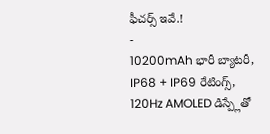ఫీచర్స్ ఇవే.!
-
10200mAh భారీ బ్యాటరీ, IP68 + IP69 రేటింగ్స్, 120Hz AMOLED డిస్ప్లేతో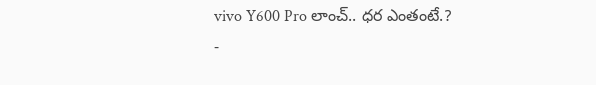vivo Y600 Pro లాంచ్.. ధర ఎంతంటే.?
-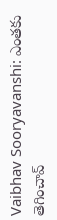Vaibhav Sooryavanshi: ఎంతకు తెగించావ్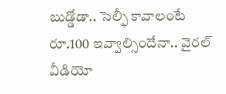బుడ్డోడా.. సెల్ఫీ కావాలంటే రూ.100 ఇవ్వాల్సిందేనా.. వైరల్ వీడియో